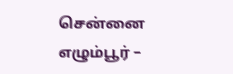சென்னை எழும்பூர் –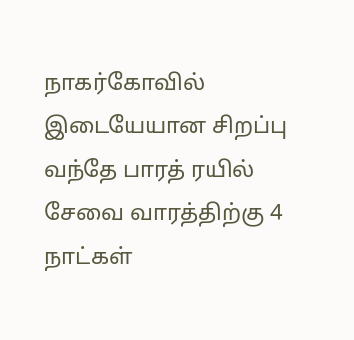நாகர்கோவில் இடையேயான சிறப்பு வந்தே பாரத் ரயில் சேவை வாரத்திற்கு 4 நாட்கள்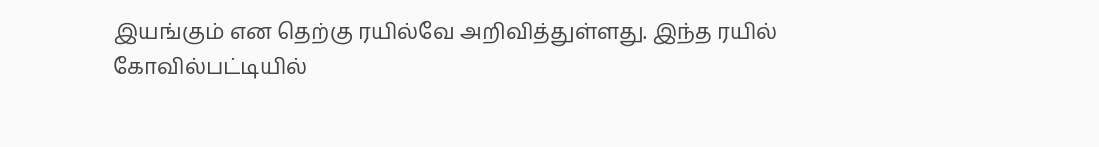இயங்கும் என தெற்கு ரயில்வே அறிவித்துள்ளது. இந்த ரயில் கோவில்பட்டியில்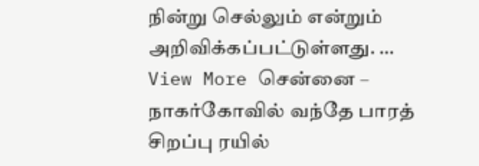நின்று செல்லும் என்றும் அறிவிக்கப்பட்டுள்ளது. …
View More சென்னை – நாகர்கோவில் வந்தே பாரத் சிறப்பு ரயில்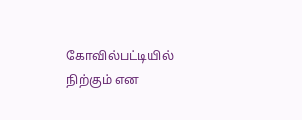கோவில்பட்டியில் நிற்கும் என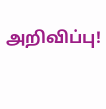அறிவிப்பு!